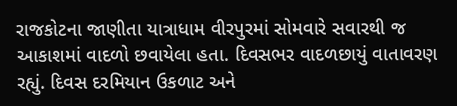રાજકોટના જાણીતા યાત્રાધામ વીરપુરમાં સોમવારે સવારથી જ આકાશમાં વાદળો છવાયેલા હતા. દિવસભર વાદળછાયું વાતાવરણ રહ્યું. દિવસ દરમિયાન ઉકળાટ અને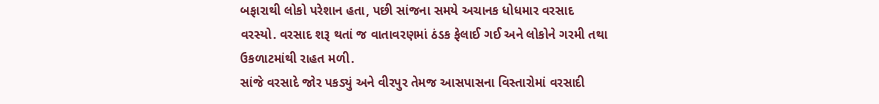બફારાથી લોકો પરેશાન હતા, પછી સાંજના સમયે અચાનક ધોધમાર વરસાદ વરસ્યો. વરસાદ શરૂ થતાં જ વાતાવરણમાં ઠંડક ફેલાઈ ગઈ અને લોકોને ગરમી તથા ઉકળાટમાંથી રાહત મળી.
સાંજે વરસાદે જોર પકડ્યું અને વીરપુર તેમજ આસપાસના વિસ્તારોમાં વરસાદી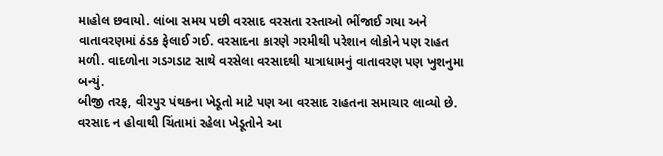માહોલ છવાયો. લાંબા સમય પછી વરસાદ વરસતા રસ્તાઓ ભીંજાઈ ગયા અને વાતાવરણમાં ઠંડક ફેલાઈ ગઈ. વરસાદના કારણે ગરમીથી પરેશાન લોકોને પણ રાહત મળી. વાદળોના ગડગડાટ સાથે વરસેલા વરસાદથી યાત્રાધામનું વાતાવરણ પણ ખુશનુમા બન્યું.
બીજી તરફ, વીરપુર પંથકના ખેડૂતો માટે પણ આ વરસાદ રાહતના સમાચાર લાવ્યો છે. વરસાદ ન હોવાથી ચિંતામાં રહેલા ખેડૂતોને આ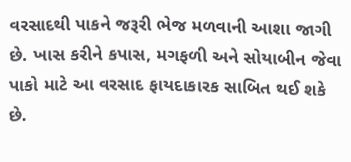વરસાદથી પાકને જરૂરી ભેજ મળવાની આશા જાગી છે. ખાસ કરીને કપાસ, મગફળી અને સોયાબીન જેવા પાકો માટે આ વરસાદ ફાયદાકારક સાબિત થઈ શકે છે.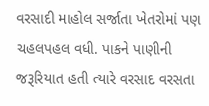વરસાદી માહોલ સર્જાતા ખેતરોમાં પણ ચહલપહલ વધી. પાકને પાણીની જરૂરિયાત હતી ત્યારે વરસાદ વરસતા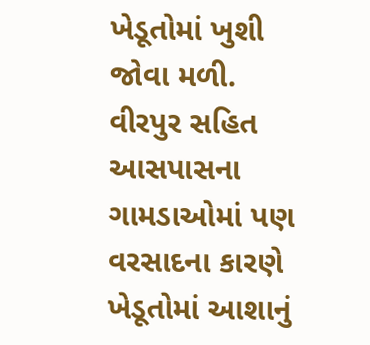ખેડૂતોમાં ખુશી જોવા મળી. વીરપુર સહિત આસપાસના ગામડાઓમાં પણ વરસાદના કારણે ખેડૂતોમાં આશાનું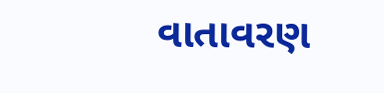વાતાવરણ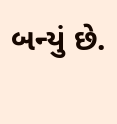બન્યું છે.